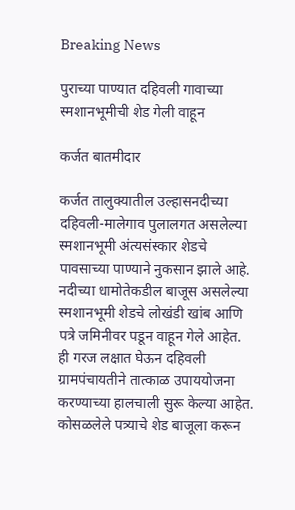Breaking News

पुराच्या पाण्यात दहिवली गावाच्या स्मशानभूमीची शेड गेली वाहून

कर्जत बातमीदार

कर्जत तालुक्यातील उल्हासनदीच्या दहिवली-मालेगाव पुलालगत असलेल्या स्मशानभूमी अंत्यसंस्कार शेडचे पावसाच्या पाण्याने नुकसान झाले आहे. नदीच्या धामोतेकडील बाजूस असलेल्या स्मशानभूमी शेडचे लोखंडी खांब आणि पत्रे जमिनीवर पडून वाहून गेले आहेत. ही गरज लक्षात घेऊन दहिवली ग्रामपंचायतीने तात्काळ उपाययोजना करण्याच्या हालचाली सुरू केल्या आहेत. कोसळलेले पत्र्याचे शेड बाजूला करून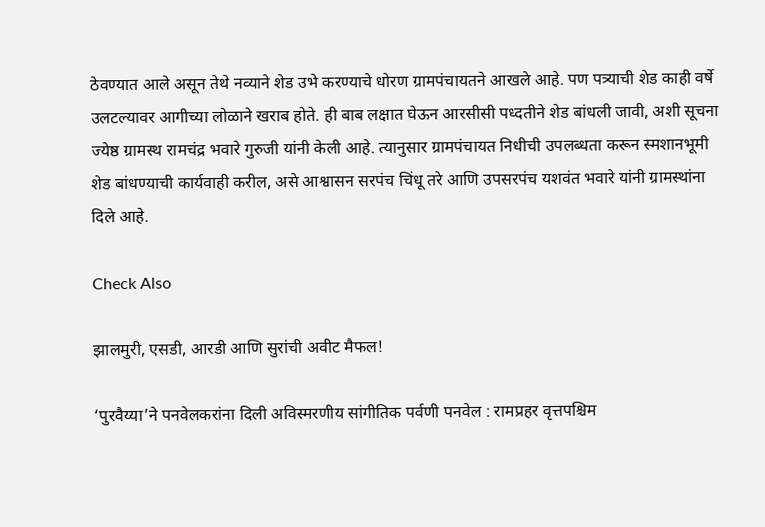ठेवण्यात आले असून तेथे नव्याने शेड उभे करण्याचे धोरण ग्रामपंचायतने आखले आहे. पण पत्र्याची शेड काही वर्षे उलटल्यावर आगीच्या लोळाने खराब होते. ही बाब लक्षात घेऊन आरसीसी पध्दतीने शेड बांधली जावी, अशी सूचना ज्येष्ठ ग्रामस्थ रामचंद्र भवारे गुरुजी यांनी केली आहे. त्यानुसार ग्रामपंचायत निधीची उपलब्धता करून स्मशानभूमी शेड बांधण्याची कार्यवाही करील, असे आश्वासन सरपंच चिंधू तरे आणि उपसरपंच यशवंत भवारे यांनी ग्रामस्थांना दिले आहे.

Check Also

झालमुरी, एसडी, आरडी आणि सुरांची अवीट मैफल!

‘पुरवैय्या‌’ने पनवेलकरांना दिली अविस्मरणीय सांगीतिक पर्वणी पनवेल : रामप्रहर वृत्तपश्चिम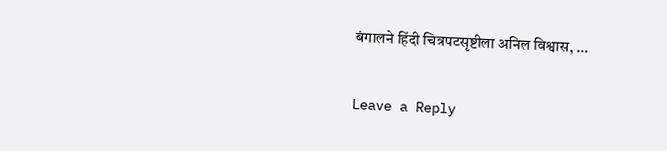बंगालने हिंदी चित्रपटसृष्टीला अनिल विश्वास, …

Leave a Reply